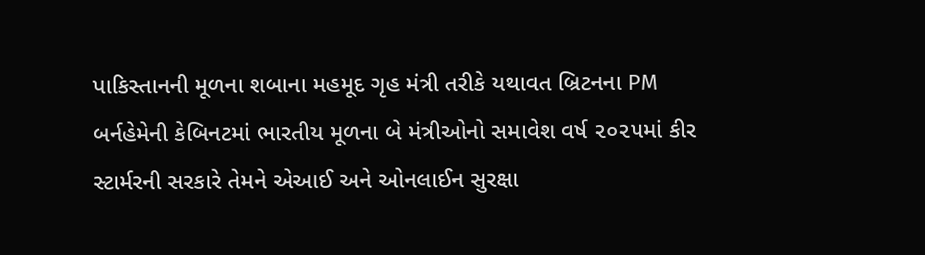પાકિસ્તાનની મૂળના શબાના મહમૂદ ગૃહ મંત્રી તરીકે યથાવત બ્રિટનના PM બર્નહેમેની કેબિનટમાં ભારતીય મૂળના બે મંત્રીઓનો સમાવેશ વર્ષ ૨૦૨૫માં કીર સ્ટાર્મરની સરકારે તેમને એઆઈ અને ઓનલાઈન સુરક્ષા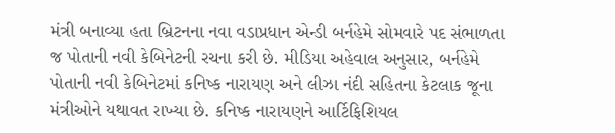મંત્રી બનાવ્યા હતા બ્રિટનના નવા વડાપ્રધાન એન્ડી બર્નહેમે સોમવારે પદ સંભાળતા જ પોતાની નવી કેબિનેટની રચના કરી છે. મીડિયા અહેવાલ અનુસાર, બર્નહેમે પોતાની નવી કેબિનેટમાં કનિષ્ક નારાયણ અને લીઝા નંદી સહિતના કેટલાક જૂના મંત્રીઓને યથાવત રાખ્યા છે. કનિષ્ક નારાયણને આર્ટિફિશિયલ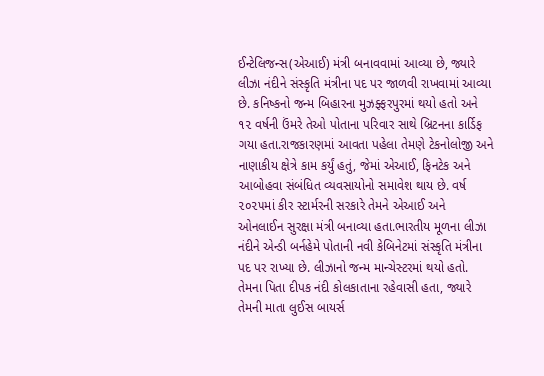ઈન્ટેલિજન્સ(એઆઈ) મંત્રી બનાવવામાં આવ્યા છે, જ્યારે લીઝા નંદીને સંસ્કૃતિ મંત્રીના પદ પર જાળવી રાખવામાં આવ્યા છે. કનિષ્કનો જન્મ બિહારના મુઝફ્ફરપુરમાં થયો હતો અને ૧૨ વર્ષની ઉંમરે તેઓ પોતાના પરિવાર સાથે બ્રિટનના કાર્ડિફ ગયા હતા.રાજકારણમાં આવતા પહેલા તેમણે ટેકનોલોજી અને નાણાકીય ક્ષેત્રે કામ કર્યું હતું, જેમાં એઆઈ, ફિનટેક અને આબોહવા સંબંધિત વ્યવસાયોનો સમાવેશ થાય છે. વર્ષ ૨૦૨૫માં કીર સ્ટાર્મરની સરકારે તેમને એઆઈ અને ઓનલાઈન સુરક્ષા મંત્રી બનાવ્યા હતા.ભારતીય મૂળના લીઝા નંદીને એન્ડી બર્નહેમે પોતાની નવી કેબિનેટમાં સંસ્કૃતિ મંત્રીના પદ પર રાખ્યા છે. લીઝાનો જન્મ માન્ચેસ્ટરમાં થયો હતો. તેમના પિતા દીપક નંદી કોલકાતાના રહેવાસી હતા, જ્યારે તેમની માતા લુઈસ બાયર્સ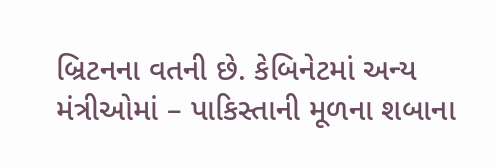બ્રિટનના વતની છે. કેબિનેટમાં અન્ય મંત્રીઓમાં – પાકિસ્તાની મૂળના શબાના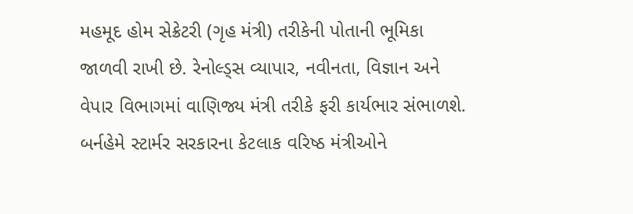મહમૂદ હોમ સેક્રેટરી (ગૃહ મંત્રી) તરીકેની પોતાની ભૂમિકા જાળવી રાખી છે. રેનોલ્ડ્સ વ્યાપાર, નવીનતા, વિજ્ઞાન અને વેપાર વિભાગમાં વાણિજ્ય મંત્રી તરીકે ફરી કાર્યભાર સંભાળશે. બર્નહેમે સ્ટાર્મર સરકારના કેટલાક વરિષ્ઠ મંત્રીઓને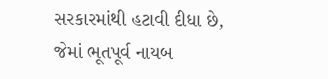સરકારમાંથી હટાવી દીધા છે, જેમાં ભૂતપૂર્વ નાયબ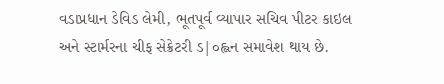વડાપ્રધાન ડેવિડ લેમી, ભૂતપૂર્વ વ્યાપાર સચિવ પીટર કાઇલ અને સ્ટાર્મરના ચીફ સેક્રેટરી ડ|૦હ્લન સમાવેશ થાય છે.